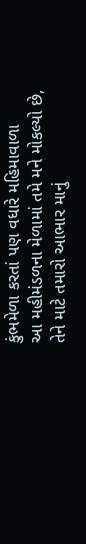કુંભમેળા કરતાં પણ વધારે મહિમાવાળા
આ મહીમંડળના મેળામાં તમે મને મોકલ્યો છે,
તેને માટે તમારો આભાર માનું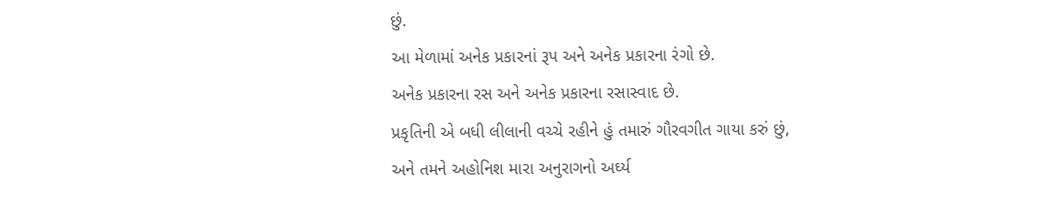છું.
આ મેળામાં અનેક પ્રકારનાં રૂપ અને અનેક પ્રકારના રંગો છે.
અનેક પ્રકારના રસ અને અનેક પ્રકારના રસાસ્વાદ છે.
પ્રકૃતિની એ બધી લીલાની વચ્ચે રહીને હું તમારું ગૌરવગીત ગાયા કરું છું,
અને તમને અહોનિશ મારા અનુરાગનો અર્ઘ્ય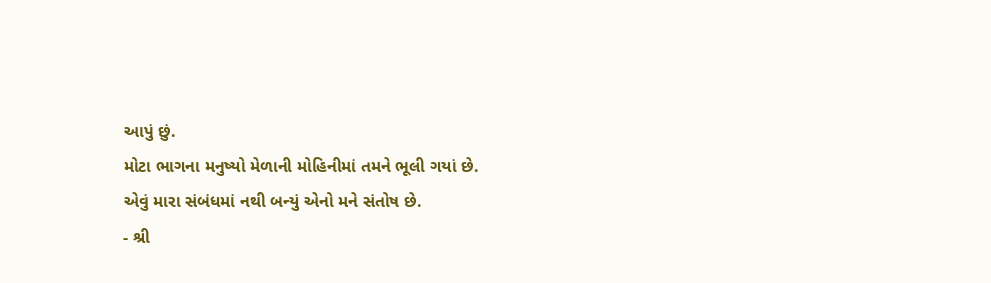આપું છું.
મોટા ભાગના મનુષ્યો મેળાની મોહિનીમાં તમને ભૂલી ગયાં છે.
એવું મારા સંબંધમાં નથી બન્યું એનો મને સંતોષ છે.
- શ્રી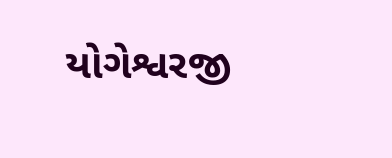યોગેશ્વરજી